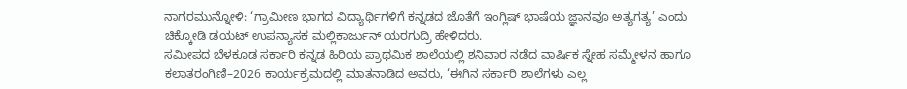ನಾಗರಮುನ್ನೋಳಿ: ‘ಗ್ರಾಮೀಣ ಭಾಗದ ವಿದ್ಯಾರ್ಥಿಗಳಿಗೆ ಕನ್ನಡದ ಜೊತೆಗೆ ಇಂಗ್ಲಿಷ್ ಭಾಷೆಯ ಜ್ಞಾನವೂ ಅತ್ಯಗತ್ಯ’ ಎಂದು ಚಿಕ್ಕೋಡಿ ಡಯಟ್ ಉಪನ್ಯಾಸಕ ಮಲ್ಲಿಕಾರ್ಜುನ್ ಯರಗುದ್ರಿ ಹೇಳಿದರು.
ಸಮೀಪದ ಬೆಳಕೂಡ ಸರ್ಕಾರಿ ಕನ್ನಡ ಹಿರಿಯ ಪ್ರಾಥಮಿಕ ಶಾಲೆಯಲ್ಲಿ ಶನಿವಾರ ನಡೆದ ವಾರ್ಷಿಕ ಸ್ನೇಹ ಸಮ್ಮೇಳನ ಹಾಗೂ ಕಲಾತರಂಗಿಣಿ–2026 ಕಾರ್ಯಕ್ರಮದಲ್ಲಿ ಮಾತನಾಡಿದ ಅವರು, ‘ಈಗಿನ ಸರ್ಕಾರಿ ಶಾಲೆಗಳು ಎಲ್ಲ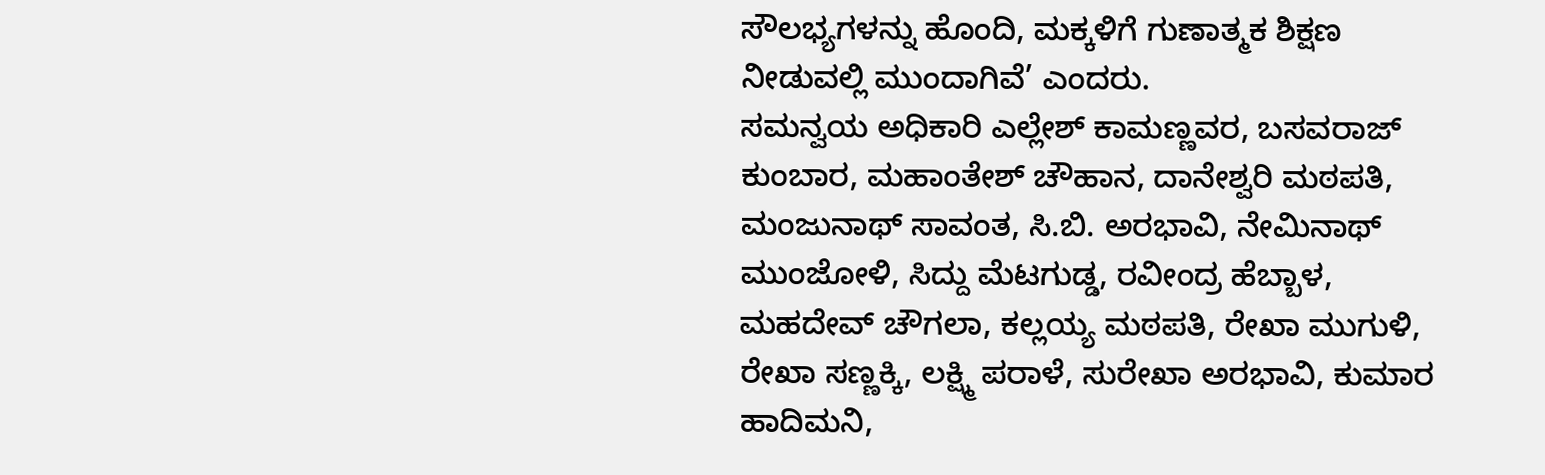ಸೌಲಭ್ಯಗಳನ್ನು ಹೊಂದಿ, ಮಕ್ಕಳಿಗೆ ಗುಣಾತ್ಮಕ ಶಿಕ್ಷಣ ನೀಡುವಲ್ಲಿ ಮುಂದಾಗಿವೆ’ ಎಂದರು.
ಸಮನ್ವಯ ಅಧಿಕಾರಿ ಎಲ್ಲೇಶ್ ಕಾಮಣ್ಣವರ, ಬಸವರಾಜ್ ಕುಂಬಾರ, ಮಹಾಂತೇಶ್ ಚೌಹಾನ, ದಾನೇಶ್ವರಿ ಮಠಪತಿ, ಮಂಜುನಾಥ್ ಸಾವಂತ, ಸಿ.ಬಿ. ಅರಭಾವಿ, ನೇಮಿನಾಥ್ ಮುಂಜೋಳಿ, ಸಿದ್ದು ಮೆಟಗುಡ್ಡ, ರವೀಂದ್ರ ಹೆಬ್ಬಾಳ, ಮಹದೇವ್ ಚೌಗಲಾ, ಕಲ್ಲಯ್ಯ ಮಠಪತಿ, ರೇಖಾ ಮುಗುಳಿ, ರೇಖಾ ಸಣ್ಣಕ್ಕಿ, ಲಕ್ಷ್ಮಿ ಪರಾಳೆ, ಸುರೇಖಾ ಅರಭಾವಿ, ಕುಮಾರ ಹಾದಿಮನಿ,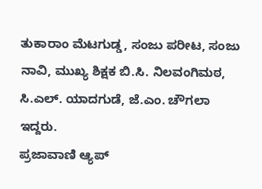ತುಕಾರಾಂ ಮೆಟಗುಡ್ಡ, ಸಂಜು ಪರೀಟ, ಸಂಜು ನಾವಿ, ಮುಖ್ಯ ಶಿಕ್ಷಕ ಬಿ.ಸಿ. ನಿಲವಂಗಿಮಠ, ಸಿ.ಎಲ್. ಯಾದಗುಡೆ, ಜೆ.ಎಂ. ಚೌಗಲಾ ಇದ್ದರು.
ಪ್ರಜಾವಾಣಿ ಆ್ಯಪ್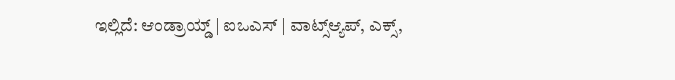ಇಲ್ಲಿದೆ: ಆಂಡ್ರಾಯ್ಡ್ | ಐಒಎಸ್ | ವಾಟ್ಸ್ಆ್ಯಪ್, ಎಕ್ಸ್,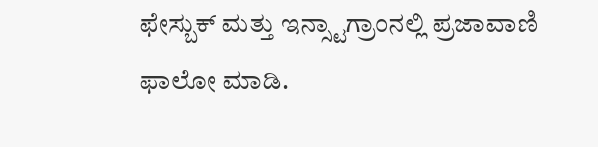ಫೇಸ್ಬುಕ್ ಮತ್ತು ಇನ್ಸ್ಟಾಗ್ರಾಂನಲ್ಲಿ ಪ್ರಜಾವಾಣಿ ಫಾಲೋ ಮಾಡಿ.